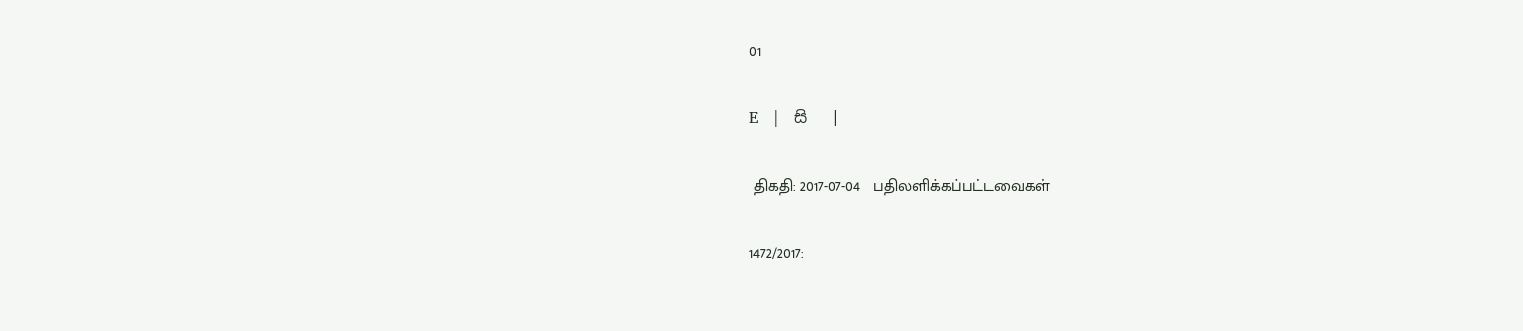01

E   |   සි   |

 திகதி: 2017-07-04   பதிலளிக்கப்பட்டவைகள்

1472/2017: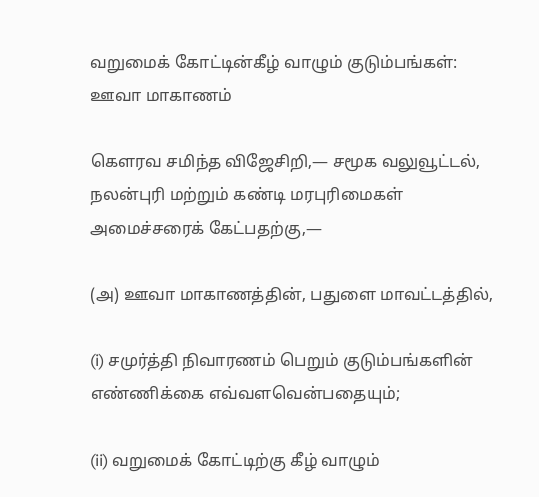வறுமைக் கோட்டின்கீழ் வாழும் குடும்பங்கள்: ஊவா மாகாணம்

கௌரவ சமிந்த விஜேசிறி,— சமூக வலுவூட்டல், நலன்புரி மற்றும் கண்டி மரபுரிமைகள் அமைச்சரைக் கேட்பதற்கு,—

(அ) ஊவா மாகாணத்தின், பதுளை மாவட்டத்தில்,

(i) சமுர்த்தி நிவாரணம் பெறும் குடும்பங்களின் எண்ணிக்கை எவ்வளவென்பதையும்;

(ii) வறுமைக் கோட்டிற்கு கீழ் வாழும்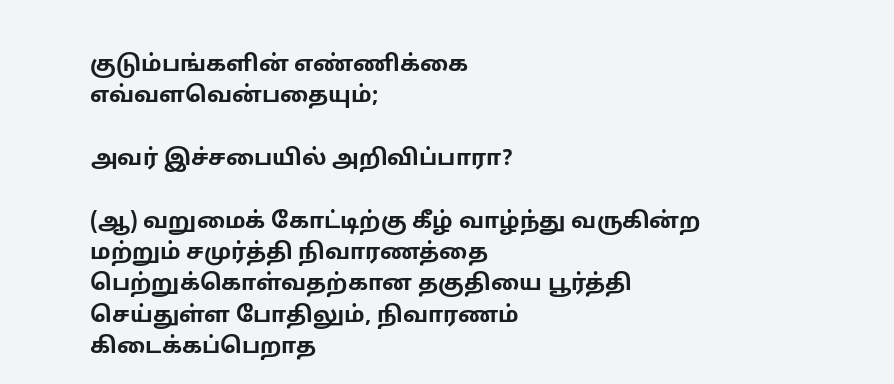குடும்பங்களின் எண்ணிக்கை எவ்வளவென்பதையும்;

அவர் இச்சபையில் அறிவிப்பாரா?

(ஆ) வறுமைக் கோட்டிற்கு கீழ் வாழ்ந்து வருகின்ற மற்றும் சமுர்த்தி நிவாரணத்தை பெற்றுக்கொள்வதற்கான தகுதியை பூர்த்தி செய்துள்ள போதிலும், நிவாரணம் கிடைக்கப்பெறாத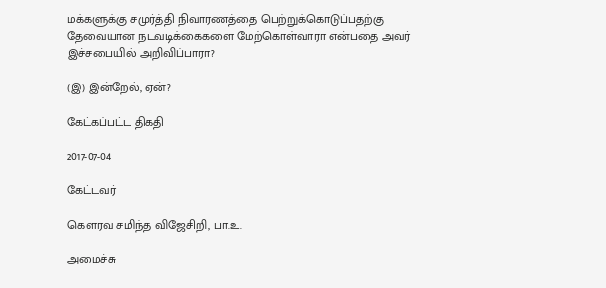மக்களுக்கு சமுர்த்தி நிவாரணத்தை பெற்றுக்கொடுப்பதற்கு தேவையான நடவடிக்கைகளை மேற்கொள்வாரா என்பதை அவர் இச்சபையில் அறிவிப்பாரா?

(இ) இன்றேல், ஏன்?

கேட்கப்பட்ட திகதி

2017-07-04

கேட்டவர்

கௌரவ சமிந்த விஜேசிறி, பா.உ.

அமைச்சு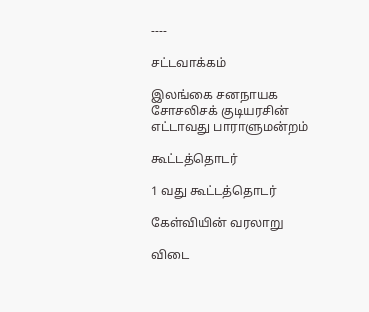----

சட்டவாக்கம்

இலங்கை சனநாயக சோசலிசக் குடியரசின் எட்டாவது பாராளுமன்றம்

கூட்டத்தொடர்

1 வது கூட்டத்தொடர்

கேள்வியின் வரலாறு

விடை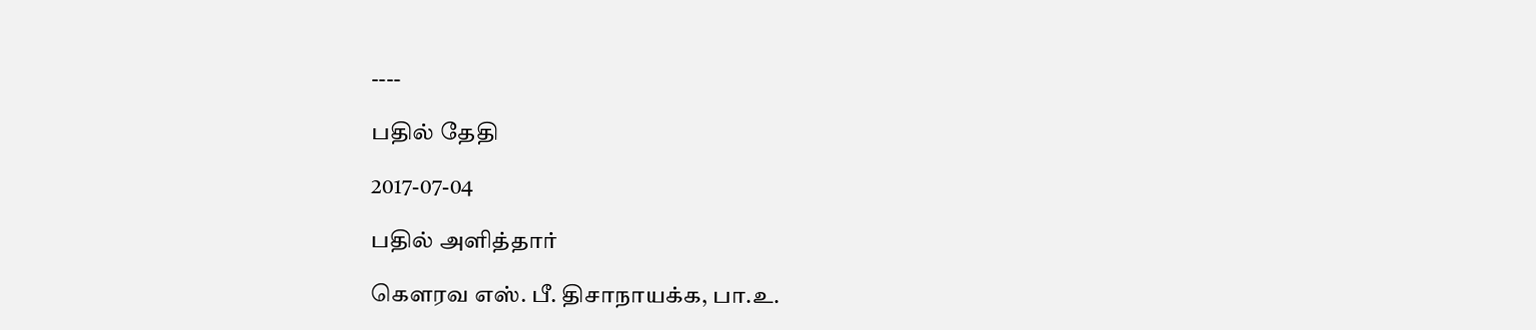----

பதில் தேதி

2017-07-04

பதில் அளித்தார்

கௌரவ எஸ். பீ. திசாநாயக்க, பா.உ.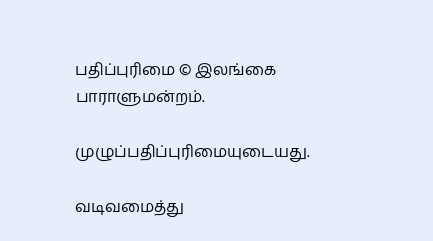பதிப்புரிமை © இலங்கை பாராளுமன்றம்.

முழுப்பதிப்புரிமையுடையது.

வடிவமைத்து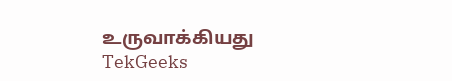உருவாக்கியது  TekGeeks